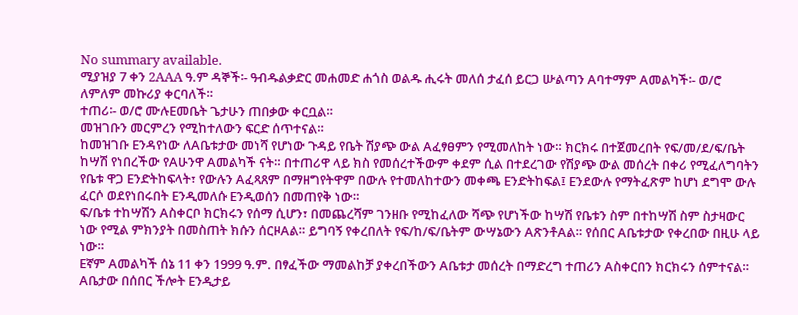No summary available.
ሚያዝያ 7 ቀን 2AAA ዓ.ም ዳኞች፡- ዓብዱልቃድር መሐመድ ሐጎስ ወልዱ ሒሩት መለሰ ታፈሰ ይርጋ ሡልጣን Aባተማም Aመልካች፡- ወ/ሮ ለምለም መኩሪያ ቀርባለች።
ተጠሪ፡- ወ/ሮ ሙሉEመቤት ጌታሁን ጠበቃው ቀርቧል።
መዝገቡን መርምረን የሚከተለውን ፍርድ ሰጥተናል።
ከመዝገቡ Eንዳየነው ለAቤቱታው መነሻ የሆነው ጉዳይ የቤት ሽያጭ ውል Aፈፃፀምን የሚመለከት ነው። ክርክሩ በተጀመረበት የፍ/መ/ደ/ፍ/ቤት ከሣሽ የነበረችው የAሁንዋ Aመልካች ናት። በተጠሪዋ ላይ ክስ የመሰረተችውም ቀደም ሲል በተደረገው የሽያጭ ውል መሰረት በቀሪ የሚፈለግባትን የቤቱ ዋጋ Eንድትከፍላት፣ የውሉን Aፈጻጸም በማዘግየትዋም በውሉ የተመለከተውን መቀጫ Eንድትከፍል፤ Eንደውሉ የማትፈጽም ከሆነ ደግሞ ውሉ ፈርሶ ወደየነበሩበት Eንዲመለሱ Eንዲወሰን በመጠየቅ ነው።
ፍ/ቤቱ ተከሣሽን Aስቀርቦ ክርክሩን የሰማ ሲሆን፣ በመጨረሻም ገንዘቡ የሚከፈለው ሻጭ የሆነችው ከሣሽ የቤቱን ስም በተከሣሽ ስም ስታዛውር ነው የሚል ምክንያት በመስጠት ክሱን ሰርዞAል። ይግባኝ የቀረበለት የፍ/ከ/ፍ/ቤትም ውሣኔውን AጽንቶAል። የሰበር Aቤቱታው የቀረበው በዚሁ ላይ ነው።
Eኛም Aመልካች ሰኔ 11 ቀን 1999 ዓ.ም. በፃፈችው ማመልከቻ ያቀረበችውን Aቤቱታ መሰረት በማድረግ ተጠሪን Aስቀርበን ክርክሩን ሰምተናል። Aቤታው በሰበር ችሎት Eንዲታይ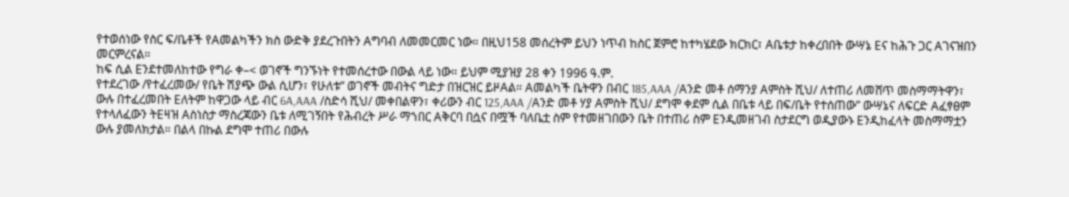የተወሰነው የስር ፍ/ቤቶች የAመልካችን ክስ ውድቅ ያደረጉበትን Aግባብ ለመመርመር ነው። በዚህ158 መሰረትም ይህን ነጥብ ከስር ጀምሮ ከተካሄደው ክርክር፣ Aቤቱታ ከቀረበበት ውሣኔ Eና ከሕጉ ጋር Aገናዝበን መርምረናል።
ከፍ ሲል Eንደተመለከተው የግራ ቀ–< ወገኖች ግንኙነት የተመሰረተው በውል ላይ ነው። ይህም ሚያዝያ 28 ቀን 1996 ዓ.ም.
የተደረገው /የተፈረመው/ የቤት ሽያጭ ውል ሲሆን፣ የሁለቱ” ወገኖች መብትና ግድታ በዝርዝር ይዞAል። Aመልካች ቤትዋን በብር 185,AAA /Aንድ መቶ ሰማንያ Aምስት ሺህ/ ለተጠሪ ለመሸጥ መስማማትዋን፣ ውሉ በተፈረመበት Eለትም ከዋጋው ላይ ብር 6A,AAA /ስድሳ ሺህ/ መቀበልዋን፣ ቀሪውን ብር 125,AAA /Aንድ መቶ ሃያ Aምስት ሺህ/ ደግሞ ቀደም ሲል በቤቱ ላይ በፍ/ቤት የተሰጠው” ውሣኔና ለፍርድ Aፈፃፀም የተላለፈውን ትEዛዝ Aስነስታ ማስረጃውን ቤቱ ለሚገኝበት የሕብረት ሥራ ማኀበር Aቅርባ በሷና በሟች ባለቤቷ ስም የተመዘገበውን ቤት በተጠሪ ስም Eንዲመዘገብ ስታደርግ ወዲያውኑ Eንዲከፈላት መስማማቷን ውሉ ያመለክታል። በልላ በኩል ደግሞ ተጠሪ በውሉ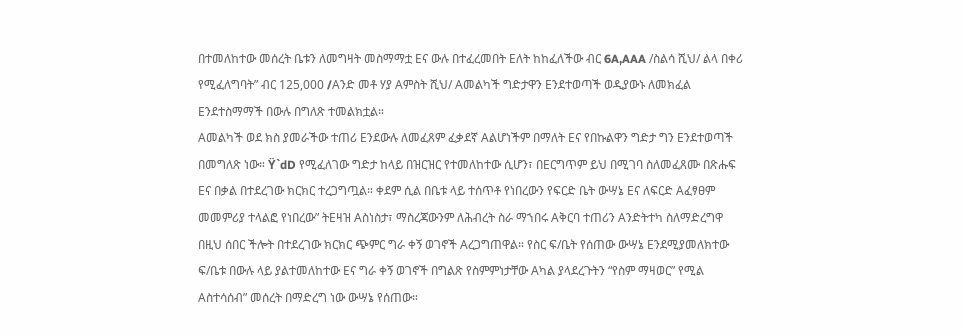በተመለከተው መሰረት ቤቱን ለመግዛት መስማማቷ Eና ውሉ በተፈረመበት Eለት ከከፈለችው ብር 6A,AAA /ስልሳ ሺህ/ ልላ በቀሪ የሚፈለግባት” ብር 125,000 /Aንድ መቶ ሃያ Aምስት ሺህ/ Aመልካች ግድታዋን Eንደተወጣች ወዲያውኑ ለመክፈል Eንደተስማማች በውሉ በግለጽ ተመልክቷል።
Aመልካች ወደ ክስ ያመራችው ተጠሪ Eንደውሉ ለመፈጸም ፈቃደኛ Aልሆነችም በማለት Eና የበኩልዋን ግድታ ግን Eንደተወጣች በመግለጽ ነው። Ÿ`dD የሚፈለገው ግድታ ከላይ በዝርዝር የተመለከተው ሲሆን፣ በEርግጥም ይህ በሚገባ ስለመፈጸሙ በጽሑፍ Eና በቃል በተደረገው ክርክር ተረጋግጧል። ቀደም ሲል በቤቱ ላይ ተሰጥቶ የነበረውን የፍርድ ቤት ውሣኔ Eና ለፍርድ Aፈፃፀም መመምሪያ ተላልፎ የነበረው” ትEዛዝ Aስነስታ፣ ማስረጃውንም ለሕብረት ስራ ማኀበሩ Aቅርባ ተጠሪን Aንድትተካ ስለማድረግዋ በዚህ ሰበር ችሎት በተደረገው ክርክር ጭምር ግራ ቀኝ ወገኖች Aረጋግጠዋል። የስር ፍ/ቤት የሰጠው ውሣኔ Eንደሚያመለክተው ፍ/ቤቱ በውሉ ላይ ያልተመለከተው Eና ግራ ቀኝ ወገኖች በግልጽ የስምምነታቸው Aካል ያላደረጉትን “የስም ማዛወር” የሚል Aስተሳሰብ” መሰረት በማድረግ ነው ውሣኔ የሰጠው።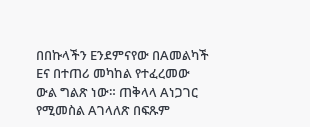በበኩላችን Eንደምናየው በAመልካች Eና በተጠሪ መካከል የተፈረመው ውል ግልጽ ነው። ጠቅላላ Aነጋገር የሚመስል Aገላለጽ በፍጹም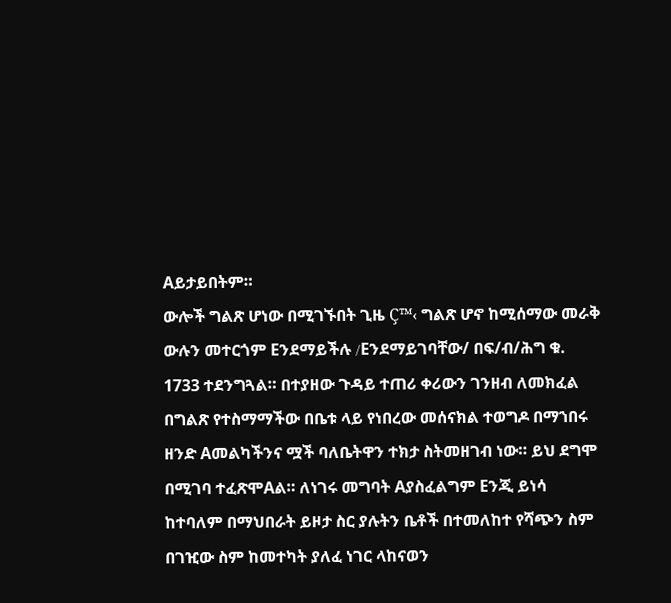Aይታይበትም።
ውሎች ግልጽ ሆነው በሚገኙበት ጊዜ Ç™‹ ግልጽ ሆኖ ከሚሰማው መራቅ ውሉን መተርጎም Eንደማይችሉ /Eንደማይገባቸው/ በፍ/ብ/ሕግ ቁ. 1733 ተደንግጓል። በተያዘው ጉዳይ ተጠሪ ቀሪውን ገንዘብ ለመክፈል በግልጽ የተስማማችው በቤቱ ላይ የነበረው መሰናክል ተወግዶ በማኀበሩ ዘንድ Aመልካችንና ሟች ባለቤትዋን ተክታ ስትመዘገብ ነው። ይህ ደግሞ በሚገባ ተፈጽሞAል። ለነገሩ መግባት Aያስፈልግም Eንጂ ይነሳ ከተባለም በማህበራት ይዞታ ስር ያሉትን ቤቶች በተመለከተ የሻጭን ስም በገዢው ስም ከመተካት ያለፈ ነገር ላከናወን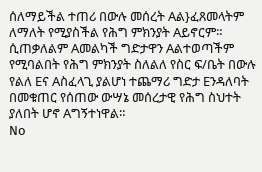ሰለማይችል ተጠሪ በውሉ መሰረት Aል}ፈጸመላትም ለማለት የሚያስችል የሕግ ምክንያት Aይኖርም። ሲጠቃለልም Aመልካች ግድታዋን Aልተወጣችም የሚባልበት የሕግ ምክንያት ስለልለ የስር ፍ/ቤት በውሉ የልለ Eና Aስፈላጊ ያልሆነ ተጨማሪ ግድታ Eንዳለባት በመቁጠር የሰጠው ውሣኔ መሰረታዊ የሕግ ስህተት ያለበት ሆኖ Aግኝተነዋል።
No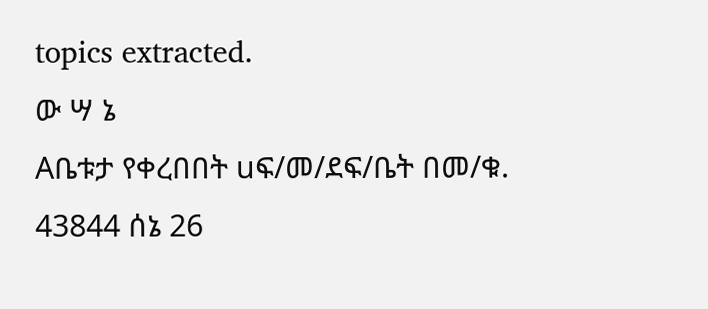topics extracted.
ው ሣ ኔ
Aቤቱታ የቀረበበት uፍ/መ/ደፍ/ቤት በመ/ቁ. 43844 ሰኔ 26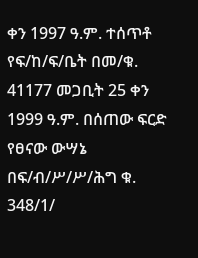ቀን 1997 ዓ.ም. ተሰጥቶ የፍ/ከ/ፍ/ቤት በመ/ቁ. 41177 መጋቢት 25 ቀን 1999 ዓ.ም. በሰጠው ፍርድ የፀናው ውሣኔ በፍ/ብ/ሥ/ሥ/ሕግ ቁ. 348/1/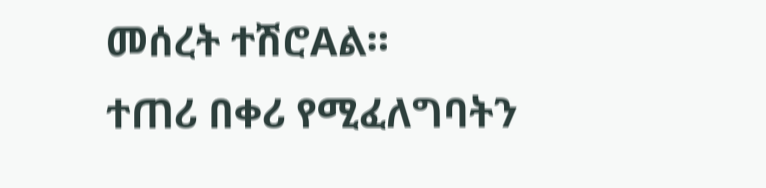መሰረት ተሽሮAል።
ተጠሪ በቀሪ የሚፈለግባትን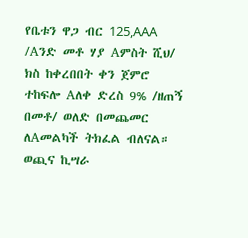የቤቱን ዋጋ ብር 125,AAA /Aንድ መቶ ሃያ Aምስት ሺህ/ ክስ ከቀረበበት ቀን ጀምሮ ተከፍሎ Aለቀ ድረስ 9% /ዘጠኝ በመቶ/ ወለድ በመጨመር ለAመልካች ትክፈል ብለናል።
ወጪና ኪሣራ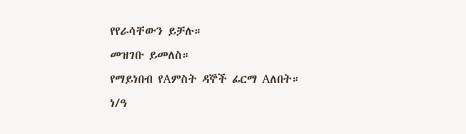የየራሳቸውን ይቻሉ።
መዝገቡ ይመለስ።
የማይነበብ የAምስት ዳኞች ፊርማ Aለበት።
ነ/ዓ